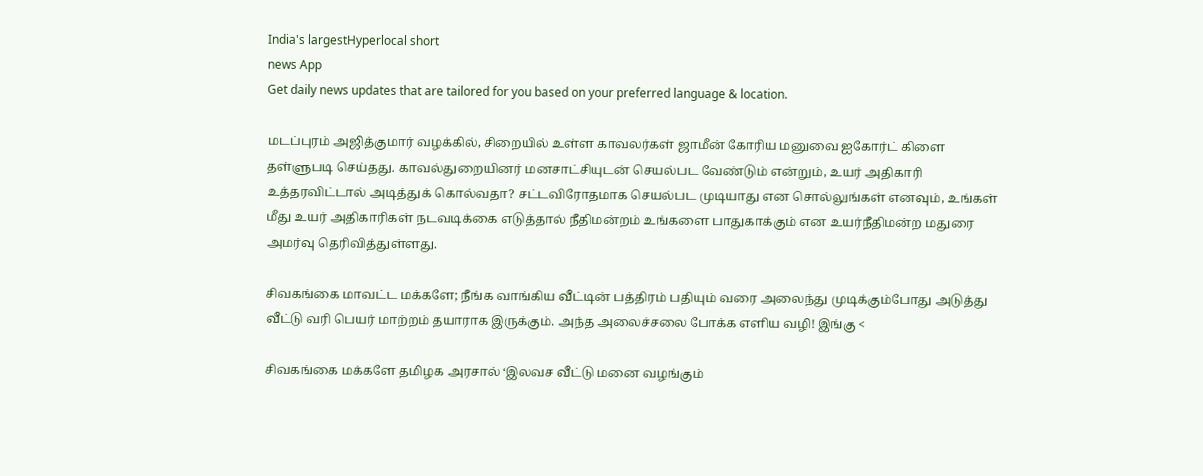India's largestHyperlocal short
news App
Get daily news updates that are tailored for you based on your preferred language & location.

மடப்புரம் அஜித்குமார் வழக்கில், சிறையில் உள்ள காவலர்கள் ஜாமீன் கோரிய மனுவை ஐகோர்ட் கிளை தள்ளுபடி செய்தது. காவல்துறையினர் மனசாட்சியுடன் செயல்பட வேண்டும் என்றும், உயர் அதிகாரி உத்தரவிட்டால் அடித்துக் கொல்வதா? சட்டவிரோதமாக செயல்பட முடியாது என சொல்லுங்கள் எனவும், உங்கள் மீது உயர் அதிகாரிகள் நடவடிக்கை எடுத்தால் நீதிமன்றம் உங்களை பாதுகாக்கும் என உயர்நீதிமன்ற மதுரை அமர்வு தெரிவித்துள்ளது.

சிவகங்கை மாவட்ட மக்களே; நீங்க வாங்கிய வீட்டின் பத்திரம் பதியும் வரை அலைந்து முடிக்கும்போது அடுத்து வீட்டு வரி பெயர் மாற்றம் தயாராக இருக்கும். அந்த அலைச்சலை போக்க எளிய வழி! இங்கு <

சிவகங்கை மக்களே தமிழக அரசால் ‘இலவச வீட்டு மனை வழங்கும்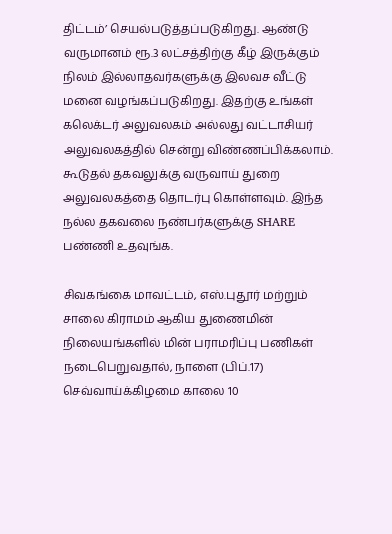திட்டம்’ செயல்படுத்தப்படுகிறது. ஆண்டு வருமானம் ரூ.3 லட்சத்திற்கு கீழ் இருக்கும் நிலம் இல்லாதவர்களுக்கு இலவச வீட்டு மனை வழங்கப்படுகிறது. இதற்கு உங்கள் கலெக்டர் அலுவலகம் அல்லது வட்டாசியர் அலுவலகத்தில் சென்று விண்ணப்பிக்கலாம். கூடுதல் தகவலுக்கு வருவாய் துறை அலுவலகத்தை தொடர்பு கொள்ளவும். இந்த நல்ல தகவலை நண்பர்களுக்கு SHARE பண்ணி உதவுங்க.

சிவகங்கை மாவட்டம், எஸ்.புதூர் மற்றும் சாலை கிராமம் ஆகிய துணைமின் நிலையங்களில் மின் பராமரிப்பு பணிகள் நடைபெறுவதால், நாளை (பிப்.17) செவ்வாய்க்கிழமை காலை 10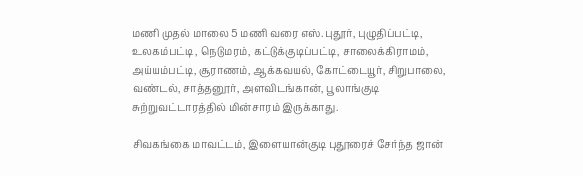மணி முதல் மாலை 5 மணி வரை எஸ்.புதூர், புழுதிப்பட்டி, உலகம்பட்டி , நெடுமரம், கட்டுக்குடிப்பட்டி, சாலைக்கிராமம், அய்யம்பட்டி, சூராணம், ஆக்கவயல், கோட்டையூர், சிறுபாலை, வண்டல், சாத்தனூர், அளவிடங்கான், பூலாங்குடி சுற்றுவட்டாரத்தில் மின்சாரம் இருக்காது.

சிவகங்கை மாவட்டம், இளையான்குடி புதூரைச் சேர்ந்த ஜான்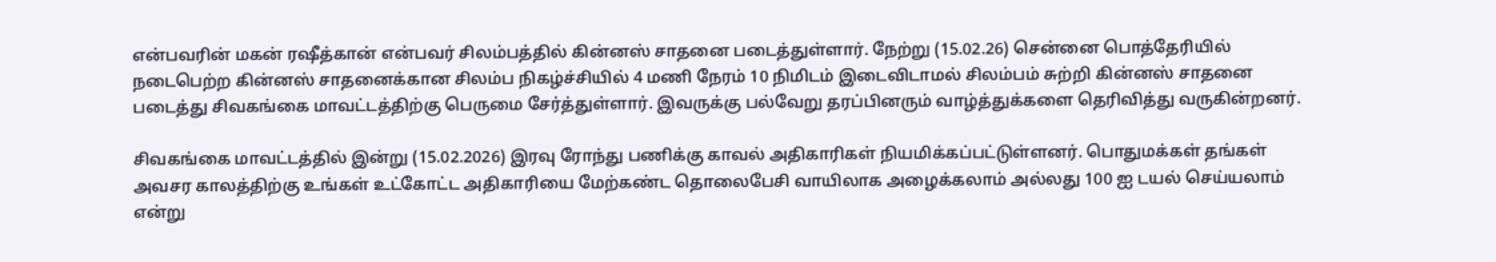என்பவரின் மகன் ரஷீத்கான் என்பவர் சிலம்பத்தில் கின்னஸ் சாதனை படைத்துள்ளார். நேற்று (15.02.26) சென்னை பொத்தேரியில் நடைபெற்ற கின்னஸ் சாதனைக்கான சிலம்ப நிகழ்ச்சியில் 4 மணி நேரம் 10 நிமிடம் இடைவிடாமல் சிலம்பம் சுற்றி கின்னஸ் சாதனை படைத்து சிவகங்கை மாவட்டத்திற்கு பெருமை சேர்த்துள்ளார். இவருக்கு பல்வேறு தரப்பினரும் வாழ்த்துக்களை தெரிவித்து வருகின்றனர்.

சிவகங்கை மாவட்டத்தில் இன்று (15.02.2026) இரவு ரோந்து பணிக்கு காவல் அதிகாரிகள் நியமிக்கப்பட்டுள்ளனர். பொதுமக்கள் தங்கள் அவசர காலத்திற்கு உங்கள் உட்கோட்ட அதிகாரியை மேற்கண்ட தொலைபேசி வாயிலாக அழைக்கலாம் அல்லது 100 ஐ டயல் செய்யலாம் என்று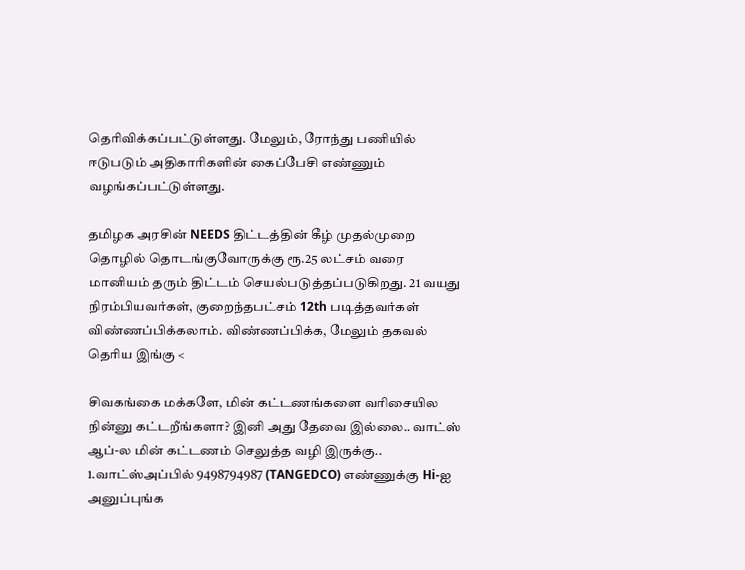தெரிவிக்கப்பட்டுள்ளது. மேலும், ரோந்து பணியில் ஈடுபடும் அதிகாரிகளின் கைப்பேசி எண்ணும் வழங்கப்பட்டுள்ளது.

தமிழக அரசின் NEEDS திட்டத்தின் கீழ் முதல்முறை தொழில் தொடங்குவோருக்கு ரூ.25 லட்சம் வரை மானியம் தரும் திட்டம் செயல்படுத்தப்படுகிறது. 21 வயது நிரம்பியவர்கள், குறைந்தபட்சம் 12th படித்தவர்கள் விண்ணப்பிக்கலாம். விண்ணப்பிக்க, மேலும் தகவல் தெரிய இங்கு <

சிவகங்கை மக்களே, மின் கட்டணங்களை வரிசையில நின்னு கட்டறீங்களா? இனி அது தேவை இல்லை.. வாட்ஸ் ஆப்-ல மின் கட்டணம் செலுத்த வழி இருக்கு..
1.வாட்ஸ்அப்பில் 9498794987 (TANGEDCO) எண்ணுக்கு Hi-ஐ அனுப்புங்க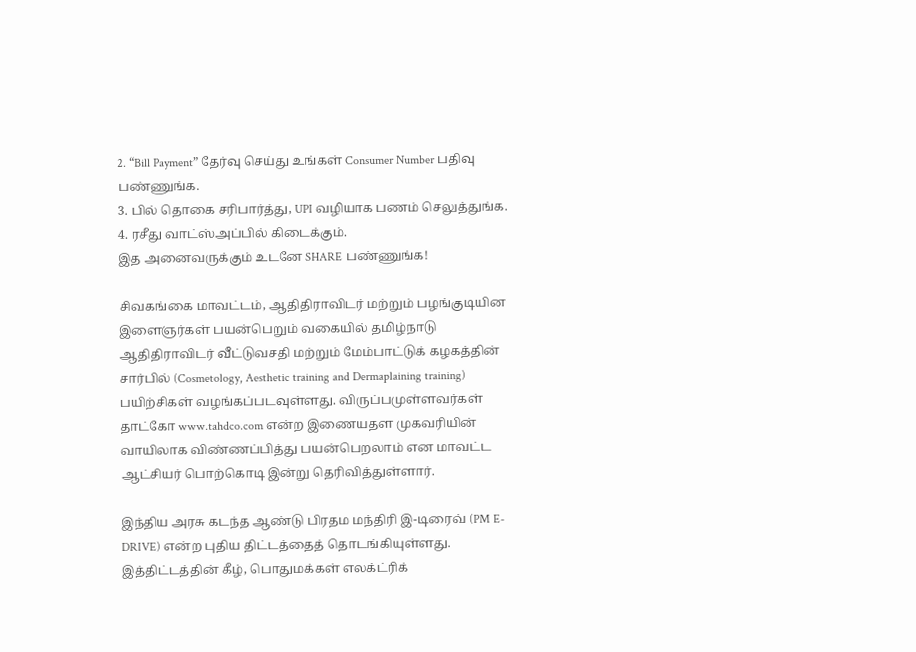2. “Bill Payment” தேர்வு செய்து உங்கள் Consumer Number பதிவு பண்ணுங்க.
3. பில் தொகை சரிபார்த்து, UPI வழியாக பணம் செலுத்துங்க.
4. ரசீது வாட்ஸ்அப்பில் கிடைக்கும்.
இத அனைவருக்கும் உடனே SHARE பண்ணுங்க!

சிவகங்கை மாவட்டம், ஆதிதிராவிடர் மற்றும் பழங்குடியின இளைஞர்கள் பயன்பெறும் வகையில் தமிழ்நாடு ஆதிதிராவிடர் வீட்டுவசதி மற்றும் மேம்பாட்டுக் கழகத்தின் சார்பில் (Cosmetology, Aesthetic training and Dermaplaining training) பயிற்சிகள் வழங்கப்படவுள்ளது. விருப்பமுள்ளவர்கள் தாட்கோ www.tahdco.com என்ற இணையதள முகவரியின் வாயிலாக விண்ணப்பித்து பயன்பெறலாம் என மாவட்ட ஆட்சியர் பொற்கொடி இன்று தெரிவித்துள்ளார்.

இந்திய அரசு கடந்த ஆண்டு பிரதம மந்திரி இ-டிரைவ் (PM E-DRIVE) என்ற புதிய திட்டத்தைத் தொடங்கியுள்ளது. இத்திட்டத்தின் கீழ், பொதுமக்கள் எலக்ட்ரிக்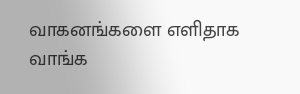வாகனங்களை எளிதாக வாங்க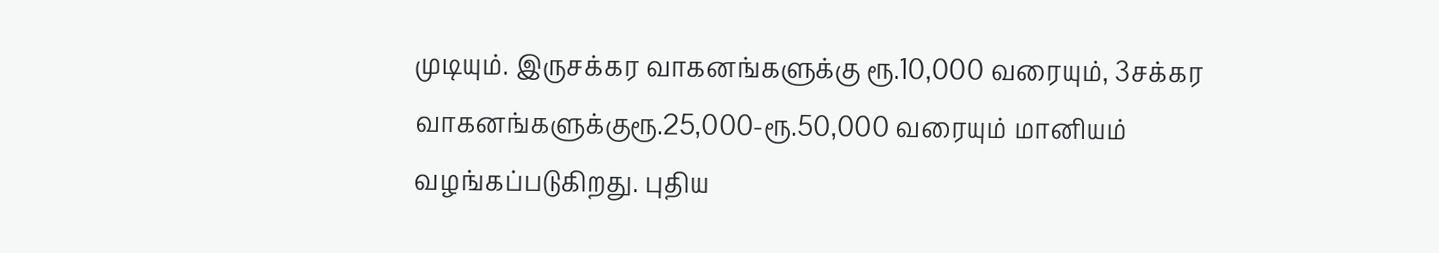முடியும். இருசக்கர வாகனங்களுக்கு ரூ.10,000 வரையும், 3சக்கர வாகனங்களுக்குரூ.25,000-ரூ.50,000 வரையும் மானியம் வழங்கப்படுகிறது. புதிய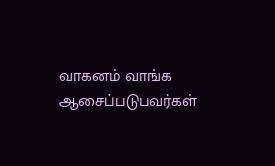வாகனம் வாங்க ஆசைப்படுபவர்கள்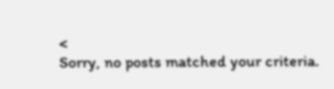<
Sorry, no posts matched your criteria.